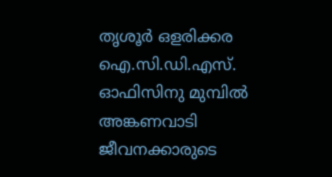തൃശൂര്‍ ഒളരിക്കര ഐ.സി.ഡി.എസ്. ഓഫിസിനു മുമ്പില്‍ അങ്കണവാടി ജീവനക്കാരുടെ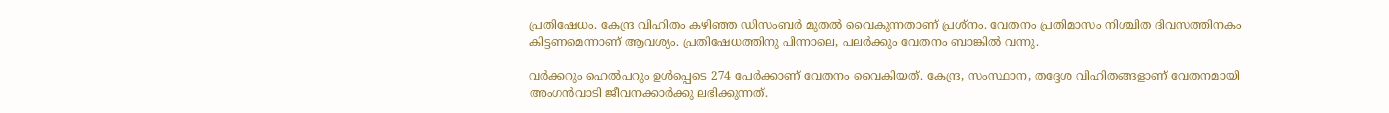പ്രതിഷേധം. കേന്ദ്ര വിഹിതം കഴിഞ്ഞ ഡിസംബര്‍ മുതല്‍ വൈകുന്നതാണ് പ്രശ്നം. വേതനം പ്രതിമാസം നിശ്ചിത ദിവസത്തിനകം കിട്ടണമെന്നാണ് ആവശ്യം. പ്രതിഷേധത്തിനു പിന്നാലെ, പലര്‍ക്കും വേതനം ബാങ്കില്‍ വന്നു.

വര്‍ക്കറും ഹെല്‍പറും ഉള്‍പ്പെടെ 274 പേര്‍ക്കാണ് വേതനം വൈകിയത്. കേന്ദ്ര, സംസ്ഥാന, തദ്ദേശ വിഹിതങ്ങളാണ് വേതനമായി അംഗന്‍വാടി ജീവനക്കാര്‍ക്കു ലഭിക്കുന്നത്.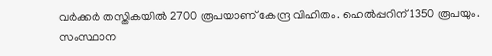വര്‍ക്കര്‍ തസ്തികയില്‍ 2700 രൂപയാണ് കേന്ദ്ര വിഹിതം. ഹെല്‍പ്പറിന് 1350 രൂപയും. സംസ്ഥാന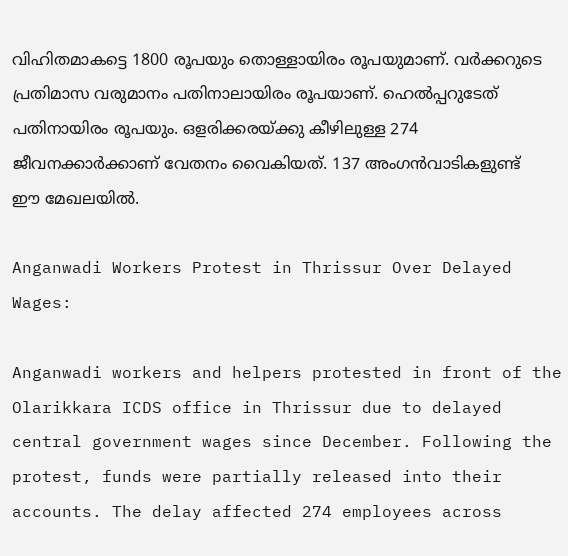വിഹിതമാകട്ടെ 1800 രൂപയും തൊള്ളായിരം രൂപയുമാണ്. വര്‍ക്കറുടെ പ്രതിമാസ വരുമാനം പതിനാലായിരം രൂപയാണ്. ഹെല്‍പ്പറുടേത് പതിനായിരം രൂപയും. ഒളരിക്കരയ്ക്കു കീഴിലുള്ള 274 ജീവനക്കാര്‍ക്കാണ് വേതനം വൈകിയത്. 137 അംഗന്‍വാടികളുണ്ട് ഈ മേഖലയില്‍.

Anganwadi Workers Protest in Thrissur Over Delayed Wages:

Anganwadi workers and helpers protested in front of the Olarikkara ICDS office in Thrissur due to delayed central government wages since December. Following the protest, funds were partially released into their accounts. The delay affected 274 employees across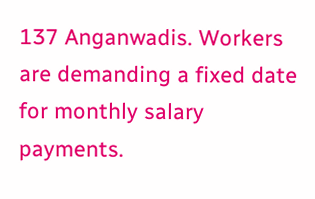137 Anganwadis. Workers are demanding a fixed date for monthly salary payments.